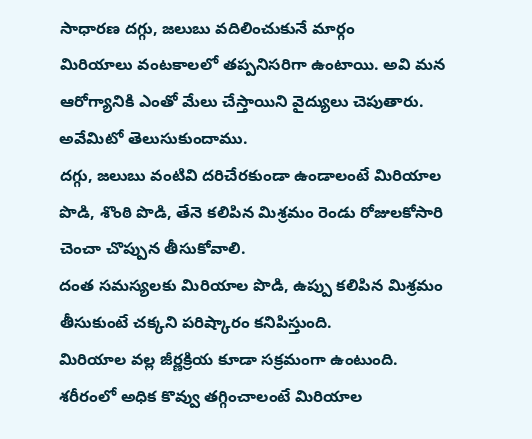సాధారణ దగ్గు, జలుబు వదిలించుకునే మార్గం
మిరియాలు వంటకాలలో తప్పనిసరిగా ఉంటాయి. అవి మన ఆరోగ్యానికి ఎంతో మేలు చేస్తాయిని వైద్యులు చెపుతారు. అవేమిటో తెలుసుకుందాము.
దగ్గు, జలుబు వంటివి దరిచేరకుండా ఉండాలంటే మిరియాల పొడి, శొంఠి పొడి, తేనె కలిపిన మిశ్రమం రెండు రోజులకోసారి చెంచా చొప్పున తీసుకోవాలి.
దంత సమస్యలకు మిరియాల పొడి, ఉప్పు కలిపిన మిశ్రమం తీసుకుంటే చక్కని పరిష్కారం కనిపిస్తుంది.
మిరియాల వల్ల జీర్ణక్రియ కూడా సక్రమంగా ఉంటుంది.
శరీరంలో అధిక కొవ్వు తగ్గించాలంటే మిరియాల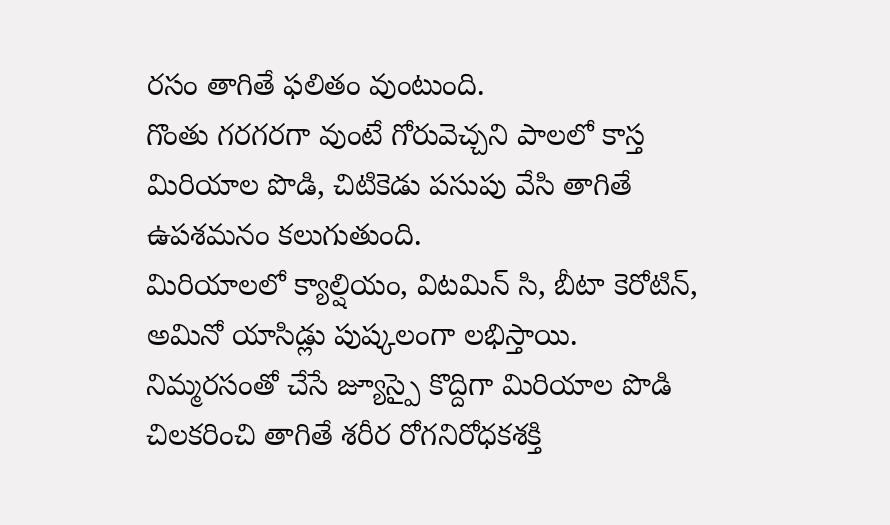రసం తాగితే ఫలితం వుంటుంది.
గొంతు గరగరగా వుంటే గోరువెచ్చని పాలలో కాస్త మిరియాల పొడి, చిటికెడు పసుపు వేసి తాగితే ఉపశమనం కలుగుతుంది.
మిరియాలలో క్యాల్షియం, విటమిన్ సి, బీటా కెరోటిన్, అమినో యాసిడ్లు పుష్కలంగా లభిస్తాయి.
నిమ్మరసంతో చేసే జ్యూస్పై కొద్దిగా మిరియాల పొడి చిలకరించి తాగితే శరీర రోగనిరోధకశక్తి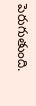పెరుగుతుంది.